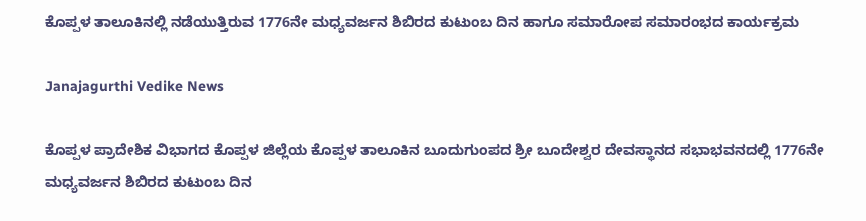ಕೊಪ್ಪಳ ತಾಲೂಕಿನಲ್ಲಿ ನಡೆಯುತ್ತಿರುವ 1776ನೇ ಮಧ್ಯವರ್ಜನ ಶಿಬಿರದ ಕುಟುಂಬ ದಿನ ಹಾಗೂ ಸಮಾರೋಪ ಸಮಾರಂಭದ ಕಾರ್ಯಕ್ರಮ

Janajagurthi Vedike News

ಕೊಪ್ಪಳ ಪ್ರಾದೇಶಿಕ ವಿಭಾಗದ ಕೊಪ್ಪಳ ಜಿಲ್ಲೆಯ ಕೊಪ್ಪಳ ತಾಲೂಕಿನ ಬೂದುಗುಂಪದ ಶ್ರೀ ಬೂದೇಶ್ವರ ದೇವಸ್ಥಾನದ ಸಭಾಭವನದಲ್ಲಿ 1776ನೇ ಮಧ್ಯವರ್ಜನ ಶಿಬಿರದ ಕುಟುಂಬ ದಿನ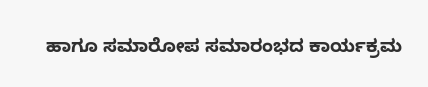ಹಾಗೂ ಸಮಾರೋಪ ಸಮಾರಂಭದ ಕಾರ್ಯಕ್ರಮ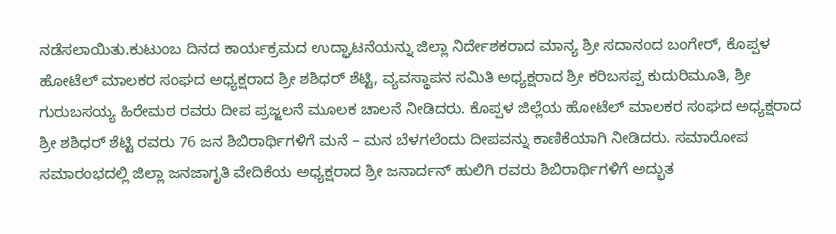ನಡೆಸಲಾಯಿತು.ಕುಟುಂಬ ದಿನದ ಕಾರ್ಯಕ್ರಮದ ಉದ್ಘಾಟನೆಯನ್ನು ಜಿಲ್ಲಾ ನಿರ್ದೇಶಕರಾದ ಮಾನ್ಯ ಶ್ರೀ ಸದಾನಂದ ಬಂಗೇರ್, ಕೊಪ್ಪಳ ಹೋಟೆಲ್ ಮಾಲಕರ ಸಂಘದ ಅಧ್ಯಕ್ಷರಾದ ಶ್ರೀ ಶಶಿಧರ್ ಶೆಟ್ಟಿ, ವ್ಯವಸ್ಥಾಪನ ಸಮಿತಿ ಅಧ್ಯಕ್ಷರಾದ ಶ್ರೀ ಕರಿಬಸಪ್ಪ ಕುದುರಿಮೂತಿ, ಶ್ರೀ ಗುರುಬಸಯ್ಯ ಹಿರೇಮಠ ರವರು ದೀಪ ಪ್ರಜ್ಜಲನೆ ಮೂಲಕ ಚಾಲನೆ ನೀಡಿದರು. ಕೊಪ್ಪಳ ಜಿಲ್ಲೆಯ ಹೋಟೆಲ್ ಮಾಲಕರ ಸಂಘದ ಅಧ್ಯಕ್ಷರಾದ ಶ್ರೀ ಶಶಿಧರ್ ಶೆಟ್ಟಿ ರವರು 76 ಜನ ಶಿಬಿರಾರ್ಥಿಗಳಿಗೆ ಮನೆ – ಮನ ಬೆಳಗಲೆಂದು ದೀಪವನ್ನು ಕಾಣಿಕೆಯಾಗಿ ನೀಡಿದರು. ಸಮಾರೋಪ ಸಮಾರಂಭದಲ್ಲಿ ಜಿಲ್ಲಾ ಜನಜಾಗೃತಿ ವೇದಿಕೆಯ ಅಧ್ಯಕ್ಷರಾದ ಶ್ರೀ ಜನಾರ್ದನ್ ಹುಲಿಗಿ ರವರು ಶಿಬಿರಾರ್ಥಿಗಳಿಗೆ ಅದ್ಭುತ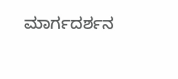ಮಾರ್ಗದರ್ಶನ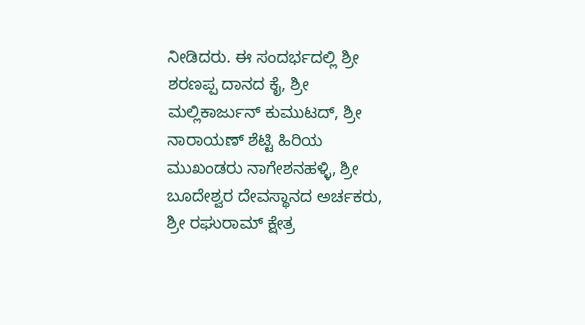ನೀಡಿದರು. ಈ ಸಂದರ್ಭದಲ್ಲಿ ಶ್ರೀ ಶರಣಪ್ಪ ದಾನದ ಕೈ, ಶ್ರೀ ಮಲ್ಲಿಕಾರ್ಜುನ್ ಕುಮುಟದ್, ಶ್ರೀ ನಾರಾಯಣ್ ಶೆಟ್ಟಿ ಹಿರಿಯ ಮುಖಂಡರು ನಾಗೇಶನಹಳ್ಳಿ, ಶ್ರೀ ಬೂದೇಶ್ವರ ದೇವಸ್ಥಾನದ ಅರ್ಚಕರು, ಶ್ರೀ ರಘುರಾಮ್ ಕ್ಷೇತ್ರ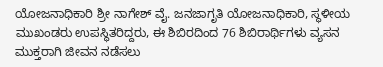ಯೋಜನಾಧಿಕಾರಿ ಶ್ರೀ ನಾಗೇಶ್ ವೈ. ಜನಜಾಗೃತಿ ಯೋಜನಾಧಿಕಾರಿ, ಸ್ಥಳೀಯ ಮುಖಂಡರು ಉಪಸ್ಥಿತರಿದ್ದರು, ಈ ಶಿಬಿರದಿಂದ 76 ಶಿಬಿರಾರ್ಥಿಗಳು ವ್ಯಸನ ಮುಕ್ತರಾಗಿ ಜೀವನ ನಡೆಸಲು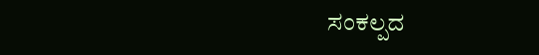ಸಂಕಲ್ಪದ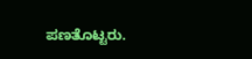ಪಣತೊಟ್ಟರು.